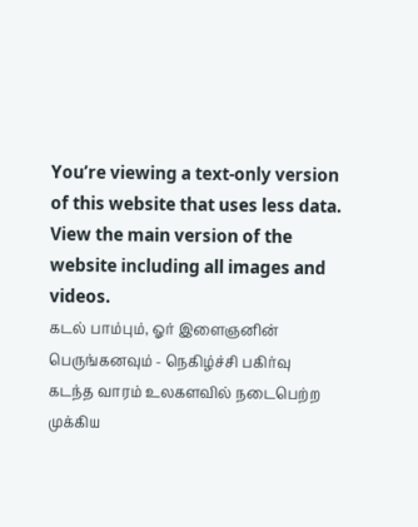You’re viewing a text-only version of this website that uses less data. View the main version of the website including all images and videos.
கடல் பாம்பும், ஓர் இளைஞனின் பெருங்கனவும் - நெகிழ்ச்சி பகிர்வு
கடந்த வாரம் உலகளவில் நடைபெற்ற முக்கிய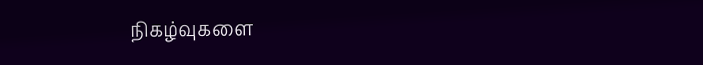நிகழ்வுகளை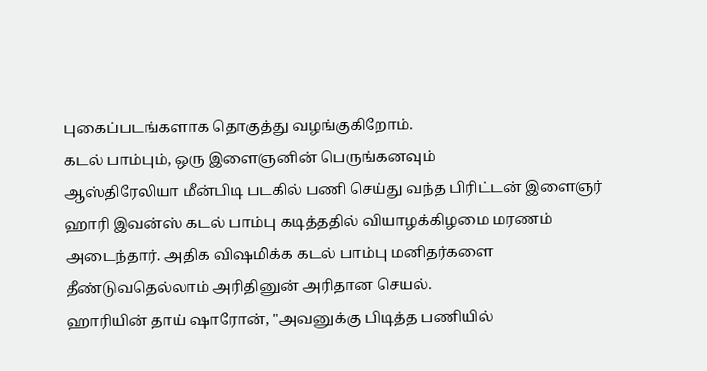புகைப்படங்களாக தொகுத்து வழங்குகிறோம்.
கடல் பாம்பும், ஒரு இளைஞனின் பெருங்கனவும்
ஆஸ்திரேலியா மீன்பிடி படகில் பணி செய்து வந்த பிரிட்டன் இளைஞர் ஹாரி இவன்ஸ் கடல் பாம்பு கடித்ததில் வியாழக்கிழமை மரணம் அடைந்தார். அதிக விஷமிக்க கடல் பாம்பு மனிதர்களை தீண்டுவதெல்லாம் அரிதினுன் அரிதான செயல்.
ஹாரியின் தாய் ஷாரோன், "அவனுக்கு பிடித்த பணியில்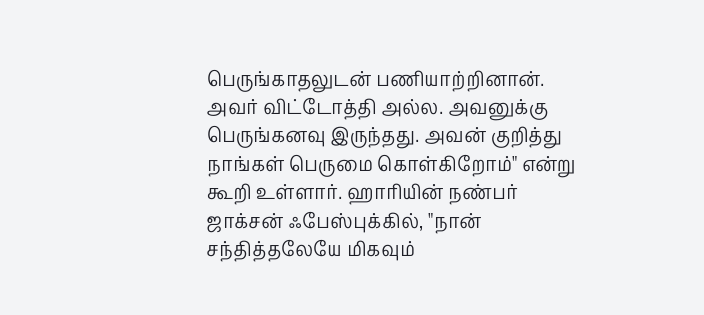பெருங்காதலுடன் பணியாற்றினான். அவர் விட்டோத்தி அல்ல. அவனுக்கு பெருங்கனவு இருந்தது. அவன் குறித்து நாங்கள் பெருமை கொள்கிறோம்" என்று கூறி உள்ளார். ஹாரியின் நண்பர் ஜாக்சன் ஃபேஸ்புக்கில், "நான் சந்தித்தலேயே மிகவும்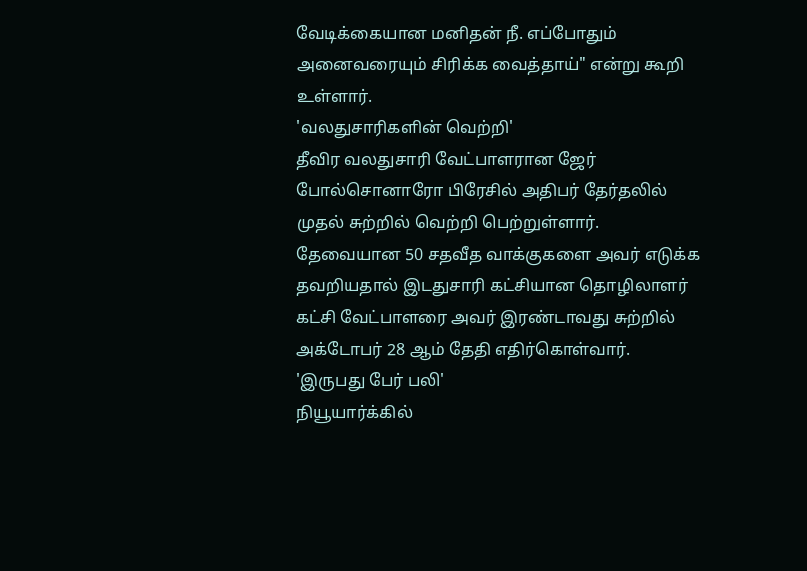வேடிக்கையான மனிதன் நீ. எப்போதும் அனைவரையும் சிரிக்க வைத்தாய்" என்று கூறி உள்ளார்.
'வலதுசாரிகளின் வெற்றி'
தீவிர வலதுசாரி வேட்பாளரான ஜேர் போல்சொனாரோ பிரேசில் அதிபர் தேர்தலில் முதல் சுற்றில் வெற்றி பெற்றுள்ளார். தேவையான 50 சதவீத வாக்குகளை அவர் எடுக்க தவறியதால் இடதுசாரி கட்சியான தொழிலாளர் கட்சி வேட்பாளரை அவர் இரண்டாவது சுற்றில் அக்டோபர் 28 ஆம் தேதி எதிர்கொள்வார்.
'இருபது பேர் பலி'
நியூயார்க்கில்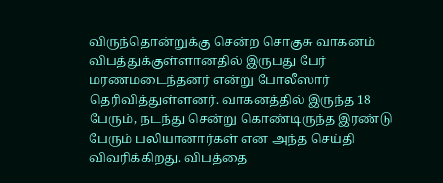விருந்தொன்றுக்கு சென்ற சொகுசு வாகனம் விபத்துக்குள்ளானதில் இருபது பேர் மரணமடைந்தனர் என்று போலீஸார் தெரிவித்துள்ளனர். வாகனத்தில் இருந்த 18 பேரும், நடந்து சென்று கொண்டிருந்த இரண்டு பேரும் பலியானார்கள் என அந்த செய்தி விவரிக்கிறது. விபத்தை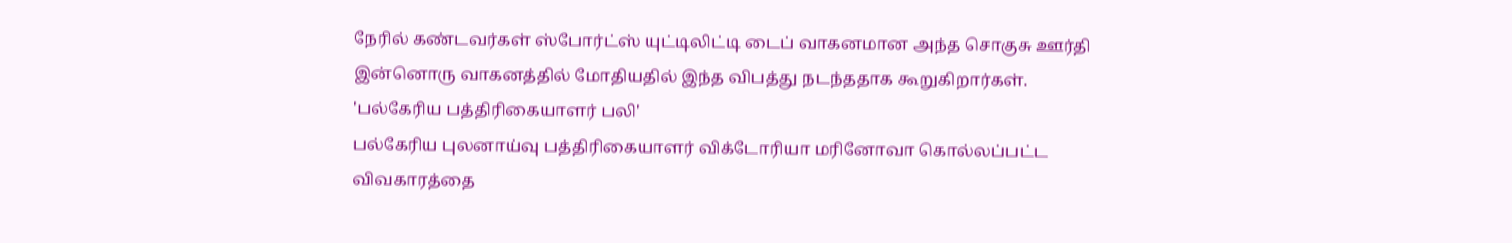நேரில் கண்டவர்கள் ஸ்போர்ட்ஸ் யுட்டிலிட்டி டைப் வாகனமான அந்த சொகுசு ஊர்தி இன்னொரு வாகனத்தில் மோதியதில் இந்த விபத்து நடந்ததாக கூறுகிறார்கள்.
'பல்கேரிய பத்திரிகையாளர் பலி'
பல்கேரிய புலனாய்வு பத்திரிகையாளர் விக்டோரியா மரினோவா கொல்லப்பட்ட விவகாரத்தை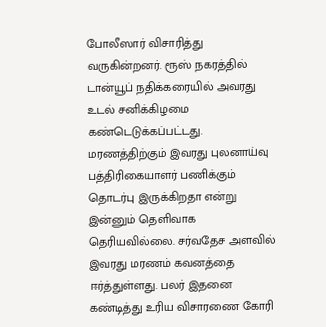போலீஸார் விசாரித்து வருகின்றனர். ரூஸ் நகரத்தில் டான்யூப் நதிக்கரையில் அவரது உடல் சனிக்கிழமை கண்டெடுக்கப்பட்டது. மரணத்திற்கும் இவரது புலனாய்வு பத்திரிகையாளர் பணிக்கும் தொடர்பு இருக்கிறதா என்று இன்னும் தெளிவாக தெரியவில்லை. சர்வதேச அளவில் இவரது மரணம் கவனத்தை ஈர்த்துள்ளது. பலர் இதனை கண்டித்து உரிய விசாரணை கோரி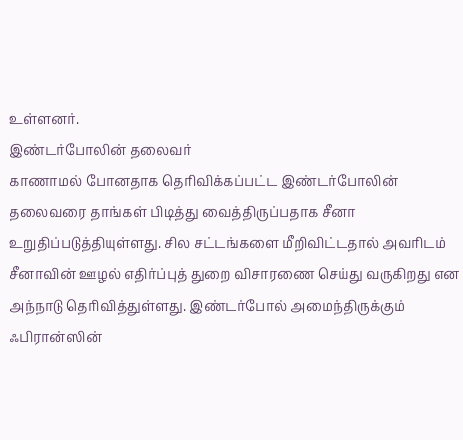உள்ளனர்.
இண்டர்போலின் தலைவர்
காணாமல் போனதாக தெரிவிக்கப்பட்ட இண்டர்போலின் தலைவரை தாங்கள் பிடித்து வைத்திருப்பதாக சீனா உறுதிப்படுத்தியுள்ளது. சில சட்டங்களை மீறிவிட்டதால் அவரிடம் சீனாவின் ஊழல் எதிர்ப்புத் துறை விசாரணை செய்து வருகிறது என அந்நாடு தெரிவித்துள்ளது. இண்டர்போல் அமைந்திருக்கும் ஃபிரான்ஸின்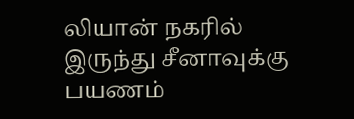லியான் நகரில் இருந்து சீனாவுக்கு பயணம்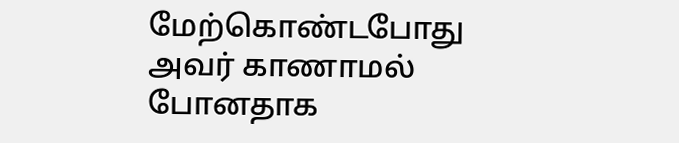மேற்கொண்டபோது அவர் காணாமல் போனதாக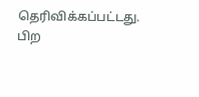தெரிவிக்கப்பட்டது.
பிற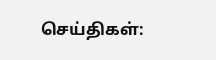செய்திகள்: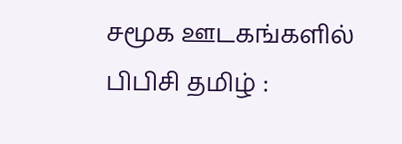சமூக ஊடகங்களில் பிபிசி தமிழ் :